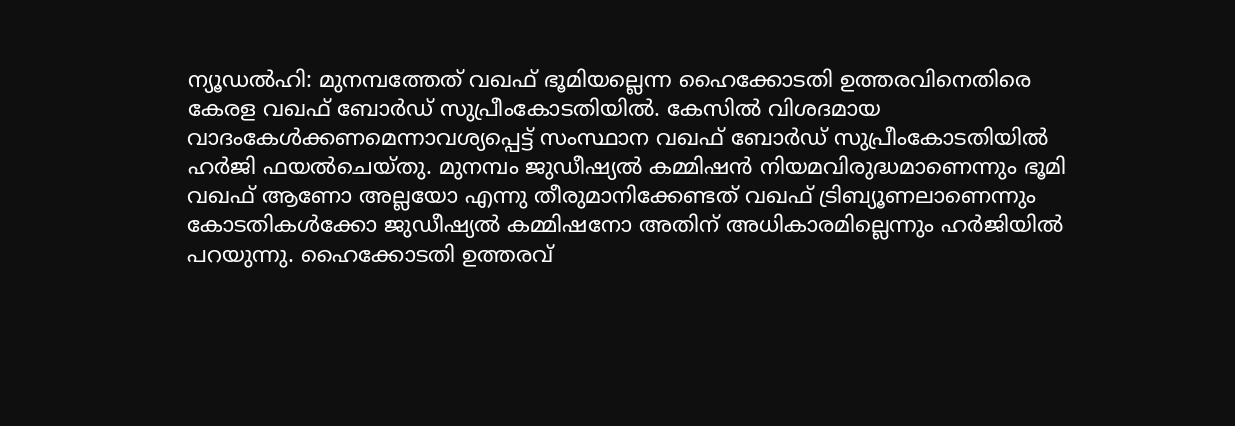ന്യൂഡൽഹി: മുനമ്പത്തേത് വഖഫ് ഭൂമിയല്ലെന്ന ഹൈക്കോടതി ഉത്തരവിനെതിരെ കേരള വഖഫ് ബോർഡ് സുപ്രീംകോടതിയിൽ. കേസിൽ വിശദമായ വാദംകേൾക്കണമെന്നാവശ്യപ്പെട്ട് സംസ്ഥാന വഖഫ് ബോർഡ് സുപ്രീംകോടതിയിൽ ഹർജി ഫയൽചെയ്തു. മുനമ്പം ജുഡീഷ്യൽ കമ്മിഷൻ നിയമവിരുദ്ധമാണെന്നും ഭൂമി വഖഫ് ആണോ അല്ലയോ എന്നു തീരുമാനിക്കേണ്ടത് വഖഫ് ട്രിബ്യൂണലാണെന്നും കോടതികൾക്കോ ജുഡീഷ്യൽ കമ്മിഷനോ അതിന് അധികാരമില്ലെന്നും ഹർജിയിൽ പറയുന്നു. ഹൈക്കോടതി ഉത്തരവ്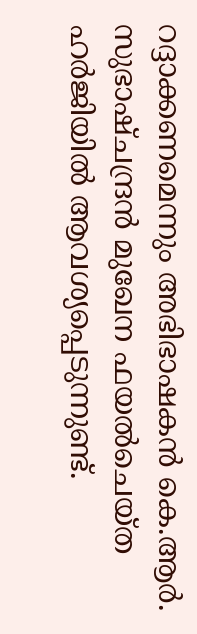റദ്ദാക്കണമെന്നും അഭിഭാഷകൻ കെ.ആർ. സുഭാഷ്ചന്ദ്രൻ മുഖേന ഫയൽചെയ്ത ഹർജിയിൽ ആവശ്യപ്പെടുന്നുണ്ട്.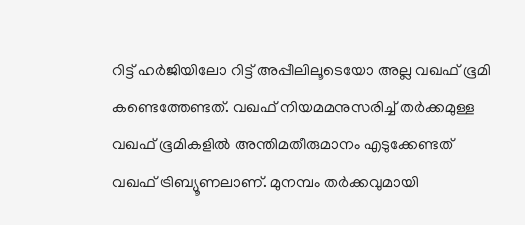റിട്ട് ഹർജിയിലോ റിട്ട് അപ്പീലിലൂടെയോ അല്ല വഖഫ് ഭൂമി കണ്ടെത്തേണ്ടത്. വഖഫ് നിയമമനുസരിച്ച് തർക്കമുള്ള വഖഫ് ഭൂമികളിൽ അന്തിമതീരുമാനം എടുക്കേണ്ടത് വഖഫ് ട്രിബ്യൂണലാണ്. മുനമ്പം തർക്കവുമായി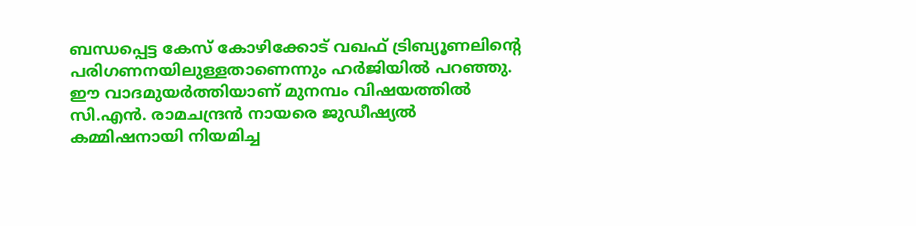ബന്ധപ്പെട്ട കേസ് കോഴിക്കോട് വഖഫ് ട്രിബ്യൂണലിന്റെ പരിഗണനയിലുള്ളതാണെന്നും ഹർജിയിൽ പറഞ്ഞു. ഈ വാദമുയർത്തിയാണ് മുനമ്പം വിഷയത്തിൽ സി.എൻ. രാമചന്ദ്രൻ നായരെ ജുഡീഷ്യൽ കമ്മിഷനായി നിയമിച്ച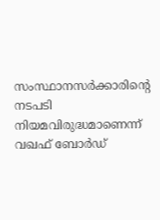സംസ്ഥാനസർക്കാരിന്റെ നടപടി നിയമവിരുദ്ധമാണെന്ന് വഖഫ് ബോർഡ്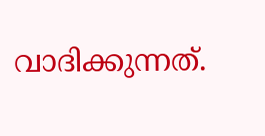വാദിക്കുന്നത്.